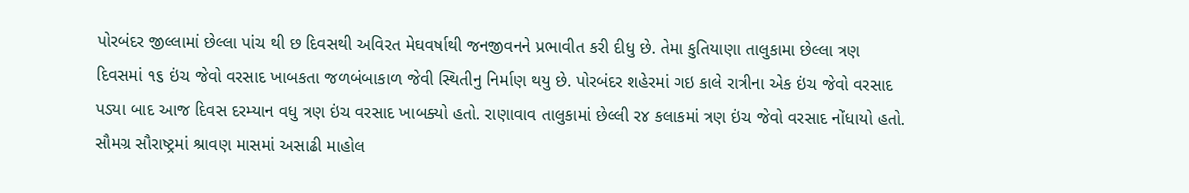પોરબંદર જીલ્લામાં છેલ્લા પાંચ થી છ દિવસથી અવિરત મેઘવર્ષાથી જનજીવનને પ્રભાવીત કરી દીધુ છે. તેમા કુતિયાણા તાલુકામા છેલ્લા ત્રણ દિવસમાં ૧૬ ઇંચ જેવો વરસાદ ખાબકતા જળબંબાકાળ જેવી સ્થિતીનુ નિર્માણ થયુ છે. પોરબંદર શહેરમાં ગઇ કાલે રાત્રીના એક ઇંચ જેવો વરસાદ પડ્યા બાદ આજ દિવસ દરમ્યાન વધુ ત્રણ ઇંચ વરસાદ ખાબક્યો હતો. રાણાવાવ તાલુકામાં છેલ્લી ર૪ કલાકમાં ત્રણ ઇંચ જેવો વરસાદ નોંધાયો હતો.
સૌમગ્ર સૌરાષ્ટ્રમાં શ્રાવણ માસમાં અસાઢી માહોલ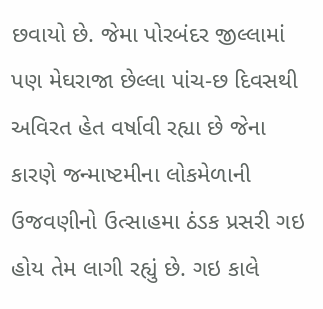છવાયો છે. જેમા પોરબંદર જીલ્લામાં પણ મેઘરાજા છેલ્લા પાંચ-છ દિવસથી અવિરત હેત વર્ષાવી રહ્યા છે જેના કારણે જન્માષ્ટમીના લોકમેળાની ઉજવણીનો ઉત્સાહમા ઠંડક પ્રસરી ગઇ હોય તેમ લાગી રહ્યું છે. ગઇ કાલે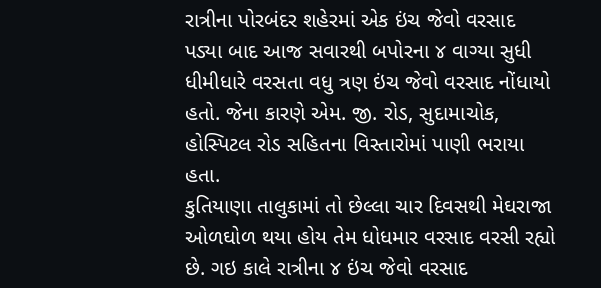રાત્રીના પોરબંદર શહેરમાં એક ઇંચ જેવો વરસાદ પડ્યા બાદ આજ સવારથી બપોરના ૪ વાગ્યા સુધી ધીમીધારે વરસતા વધુ ત્રણ ઇંચ જેવો વરસાદ નોંધાયો હતો. જેના કારણે એમ. જી. રોડ, સુદામાચોક, હોસ્પિટલ રોડ સહિતના વિસ્તારોમાં પાણી ભરાયા હતા.
કુતિયાણા તાલુકામાં તો છેલ્લા ચાર દિવસથી મેઘરાજા ઓળઘોળ થયા હોય તેમ ધોધમાર વરસાદ વરસી રહ્યો છે. ગઇ કાલે રાત્રીના ૪ ઇંચ જેવો વરસાદ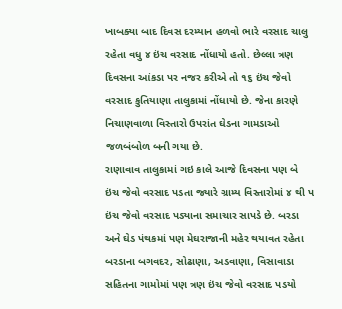ખાબક્યા બાદ દિવસ દરમ્યાન હળવો ભારે વરસાદ ચાલુ રહેતા વધુ ૪ ઇંચ વરસાદ નોંધાયો હતો. છેલ્લા ત્રણ દિવસના આંકડા પર નજર કરીએ તો ૧૬ ઇંચ જેવો વરસાદ કુતિયાણા તાલુકામાં નોંધાયો છે. જેના કારણે નિચાણવાળા વિસ્તારો ઉપરાંત ઘેડના ગામડાઓ જળબંબોળ બની ગયા છે.
રાણાવાવ તાલુકામાં ગઇ કાલે આજે દિવસના પણ બે ઇંચ જેવો વરસાદ પડતા જ્યારે ગ્રામ્ય વિસ્તારોમાં ૪ થી પ ઇંચ જેવો વરસાદ પડ્યાના સમાચાર સાપડે છે. બરડા અને ઘેડ પંથકમાં પણ મેઘરાજાની મહેર થયાવત રહેતા બરડાના બગવદર, સોઢાણા, અડવાણા, વિસાવાડા સહિતના ગામોમાં પણ ત્રણ ઇંચ જેવો વરસાદ પડયો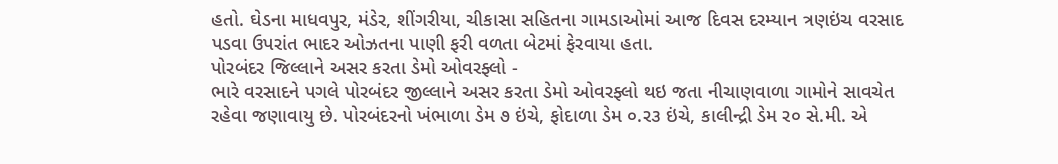હતો. ઘેડના માધવપુર, મંડેર, શીંગરીયા, ચીકાસા સહિતના ગામડાઓમાં આજ દિવસ દરમ્યાન ત્રણઇંચ વરસાદ પડવા ઉપરાંત ભાદર ઓઝતના પાણી ફરી વળતા બેટમાં ફેરવાયા હતા.
પોરબંદર જિલ્લાને અસર કરતા ડેમો ઓવરફ્લો -
ભારે વરસાદને પગલે પોરબંદર જીલ્લાને અસર કરતા ડેમો ઓવરફ્લો થઇ જતા નીચાણવાળા ગામોને સાવચેત રહેવા જણાવાયુ છે. પોરબંદરનો ખંભાળા ડેમ ૭ ઇંચે, ફોદાળા ડેમ ૦.ર૩ ઇંચે, કાલીન્દ્રી ડેમ ર૦ સે.મી. એ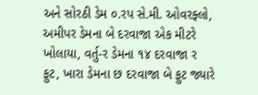અને સોરઠી ડેમ ૦.રપ સે.મી. ઓવરફ્લો, અમીપર ડેમના બે દરવાજા એક મીટરે ખોલાયા, વર્તુ-ર ડેમના ૧૪ દરવાજા ર ફુટ, ખારા ડેમના છ દરવાજા બે ફુટ જ્યારે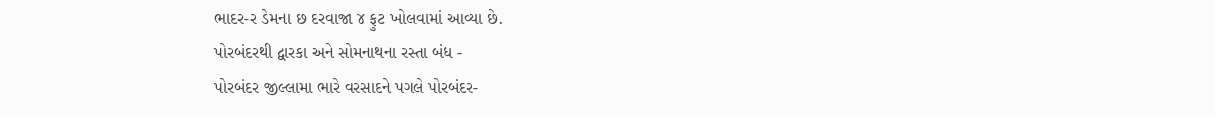ભાદર-ર ડેમના છ દરવાજા ૪ ફુટ ખોલવામાં આવ્યા છે.
પોરબંદરથી દ્વારકા અને સોમનાથના રસ્તા બંધ -
પોરબંદર જીલ્લામા ભારે વરસાદને પગલે પોરબંદર-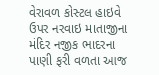વેરાવળ કોસ્ટલ હાઇવે ઉપર નરવાઇ માતાજીના મંદિર નજીક ભાદરના પાણી ફરી વળતા આજ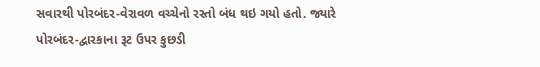સવારથી પોરબંદર-વેરાવળ વચ્ચેનો રસ્તો બંધ થઇ ગયો હતો. જ્યારે પોરબંદર-દ્વારકાના રૂટ ઉપર કુછડી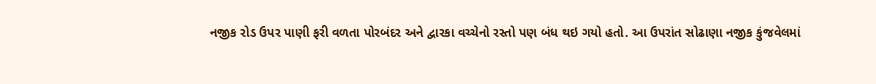નજીક રોડ ઉપર પાણી ફરી વળતા પોરબંદર અને દ્વારકા વચ્ચેનો રસ્તો પણ બંધ થઇ ગયો હતો. આ ઉપરાંત સોઢાણા નજીક કુંજવેલમાં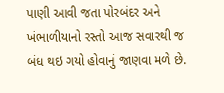પાણી આવી જતા પોરબંદર અને ખંભાળીયાનો રસ્તો આજ સવારથી જ બંધ થઇ ગયો હોવાનું જાણવા મળે છે.